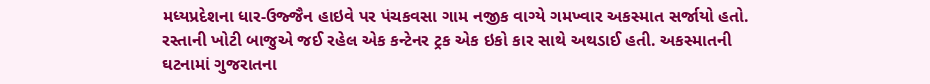મધ્યપ્રદેશના ધાર-ઉજ્જૈન હાઇવે પર પંચકવસા ગામ નજીક વાગ્યે ગમખ્વાર અકસ્માત સર્જાયો હતો. રસ્તાની ખોટી બાજુએ જઈ રહેલ એક કન્ટેનર ટ્રક એક ઇકો કાર સાથે અથડાઈ હતી. અકસ્માતની ઘટનામાં ગુજરાતના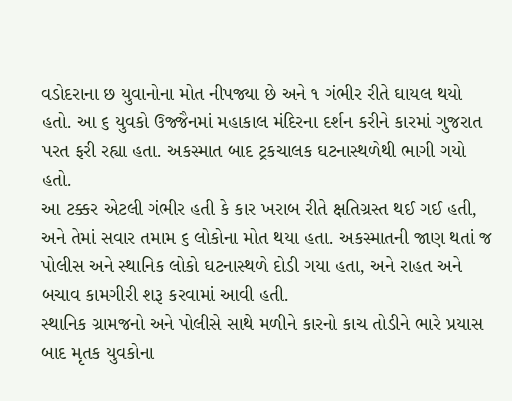વડોદરાના છ યુવાનોના મોત નીપજ્યા છે અને ૧ ગંભીર રીતે ઘાયલ થયો હતો. આ ૬ યુવકો ઉજ્જૈનમાં મહાકાલ મંદિરના દર્શન કરીને કારમાં ગુજરાત પરત ફરી રહ્યા હતા. અકસ્માત બાદ ટ્રકચાલક ઘટનાસ્થળેથી ભાગી ગયો હતો.
આ ટક્કર એટલી ગંભીર હતી કે કાર ખરાબ રીતે ક્ષતિગ્રસ્ત થઈ ગઈ હતી, અને તેમાં સવાર તમામ ૬ લોકોના મોત થયા હતા. અકસ્માતની જાણ થતાં જ પોલીસ અને સ્થાનિક લોકો ઘટનાસ્થળે દોડી ગયા હતા, અને રાહત અને બચાવ કામગીરી શરૂ કરવામાં આવી હતી.
સ્થાનિક ગ્રામજનો અને પોલીસે સાથે મળીને કારનો કાચ તોડીને ભારે પ્રયાસ બાદ મૃતક યુવકોના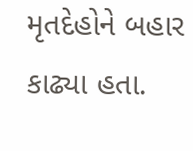મૃતદેહોને બહાર કાઢ્યા હતા.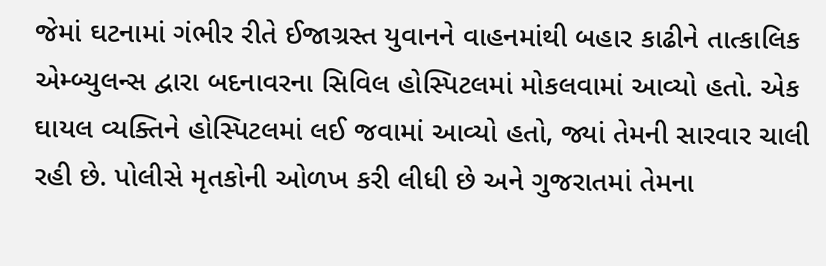જેમાં ઘટનામાં ગંભીર રીતે ઈજાગ્રસ્ત યુવાનને વાહનમાંથી બહાર કાઢીને તાત્કાલિક એમ્બ્યુલન્સ દ્વારા બદનાવરના સિવિલ હોસ્પિટલમાં મોકલવામાં આવ્યો હતો. એક ઘાયલ વ્યક્તિને હોસ્પિટલમાં લઈ જવામાં આવ્યો હતો, જ્યાં તેમની સારવાર ચાલી રહી છે. પોલીસે મૃતકોની ઓળખ કરી લીધી છે અને ગુજરાતમાં તેમના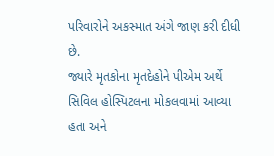પરિવારોને અકસ્માત અંગે જાણ કરી દીધી છે.
જ્યારે મૃતકોના મૃતદેહોને પીએમ અર્થે સિવિલ હોસ્પિટલના મોકલવામાં આવ્યા હતા અને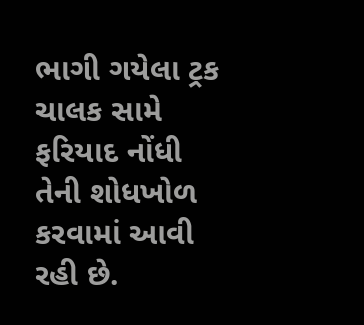ભાગી ગયેલા ટ્રક ચાલક સામે ફરિયાદ નોંધી તેની શોધખોળ કરવામાં આવી રહી છે.